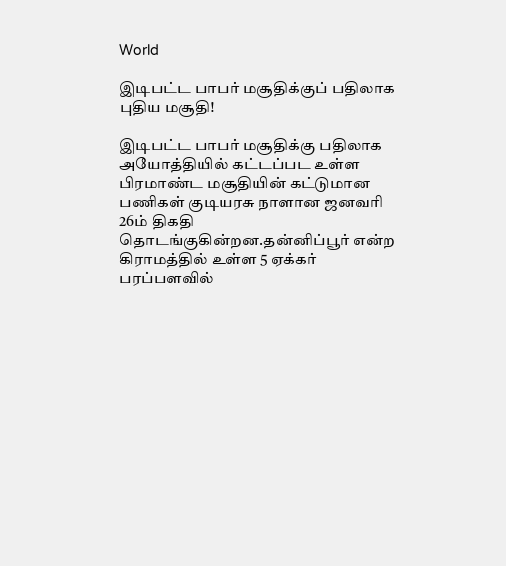World

இடிபட்ட பாபர் மசூதிக்குப் பதிலாக புதிய மசூதி!

இடிபட்ட பாபர் மசூதிக்கு பதிலாக அயோத்தியில் கட்டப்பட உள்ள பிரமாண்ட மசூதியின் கட்டுமான பணிகள் குடியரசு நாளான ஜனவரி 26ம் திகதி தொடங்குகின்றன.தன்னிப்பூர் என்ற கிராமத்தில் உள்ள 5 ஏக்கர் பரப்பளவில்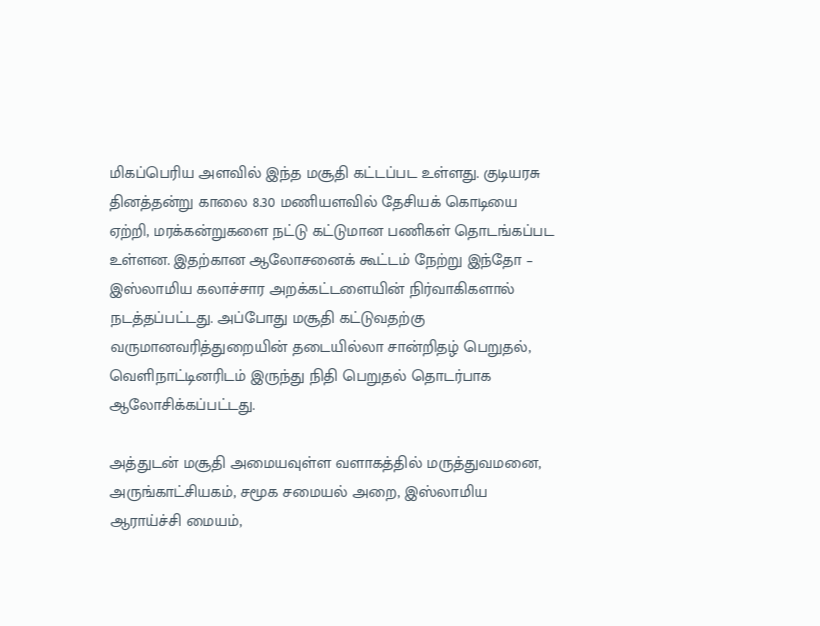மிகப்பெரிய அளவில் இந்த மசூதி கட்டப்பட உள்ளது. குடியரசு தினத்தன்று காலை 8.30 மணியளவில் தேசியக் கொடியை ஏற்றி, மரக்கன்றுகளை நட்டு கட்டுமான பணிகள் தொடங்கப்பட உள்ளன. இதற்கான ஆலோசனைக் கூட்டம் நேற்று இந்தோ – இஸ்லாமிய கலாச்சார அறக்கட்டளையின் நிர்வாகிகளால் நடத்தப்பட்டது. அப்போது மசூதி கட்டுவதற்கு வருமானவரித்துறையின் தடையில்லா சான்றிதழ் பெறுதல், வெளிநாட்டினரிடம் இருந்து நிதி பெறுதல் தொடர்பாக ஆலோசிக்கப்பட்டது.

அத்துடன் மசூதி அமையவுள்ள வளாகத்தில் மருத்துவமனை, அருங்காட்சியகம், சமூக சமையல் அறை, இஸ்லாமிய ஆராய்ச்சி மையம்,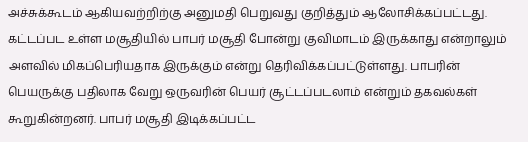அச்சுக்கூடம் ஆகியவற்றிற்கு அனுமதி பெறுவது குறித்தும் ஆலோசிக்கப்பட்டது. கட்டப்பட உள்ள மசூதியில் பாபர் மசூதி போன்று குவிமாடம் இருக்காது என்றாலும் அளவில் மிகப்பெரியதாக இருக்கும் என்று தெரிவிக்கப்பட்டுள்ளது. பாபரின் பெயருக்கு பதிலாக வேறு ஒருவரின் பெயர் சூட்டப்படலாம் என்றும் தகவல்கள் கூறுகின்றனர். பாபர் மசூதி இடிக்கப்பட்ட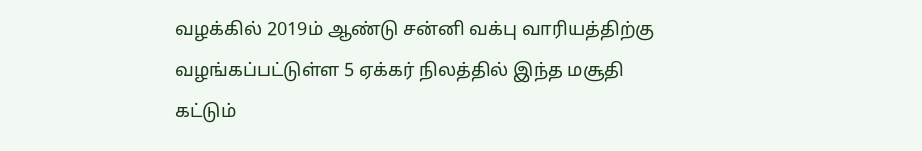வழக்கில் 2019ம் ஆண்டு சன்னி வக்பு வாரியத்திற்கு வழங்கப்பட்டுள்ள 5 ஏக்கர் நிலத்தில் இந்த மசூதி கட்டும்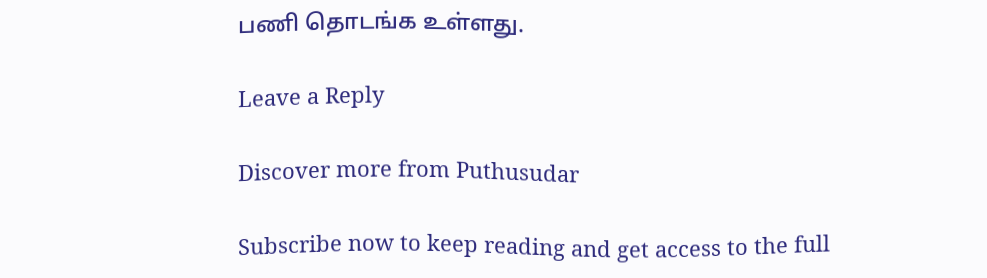பணி தொடங்க உள்ளது.

Leave a Reply

Discover more from Puthusudar

Subscribe now to keep reading and get access to the full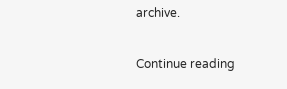archive.

Continue reading